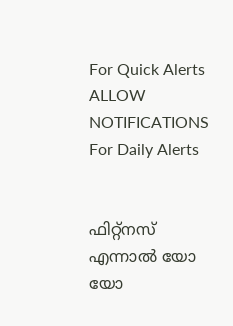For Quick Alerts
ALLOW NOTIFICATIONS
For Daily Alerts


ഫിറ്റ്‌നസ് എന്നാല്‍ യോ യോ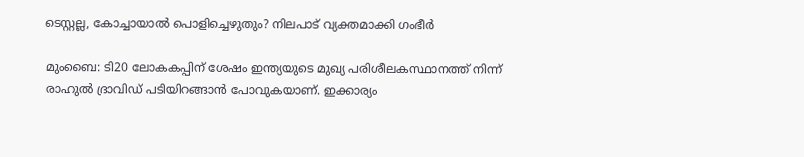ടെസ്റ്റല്ല, കോച്ചായാല്‍ പൊളിച്ചെഴുതും? നിലപാട് വ്യക്തമാക്കി ഗംഭീര്‍

മുംബൈ: ടി20 ലോകകപ്പിന് ശേഷം ഇന്ത്യയുടെ മുഖ്യ പരിശീലകസ്ഥാനത്ത് നിന്ന് രാഹുല്‍ ദ്രാവിഡ് പടിയിറങ്ങാന്‍ പോവുകയാണ്. ഇക്കാര്യം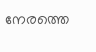നേരത്തെ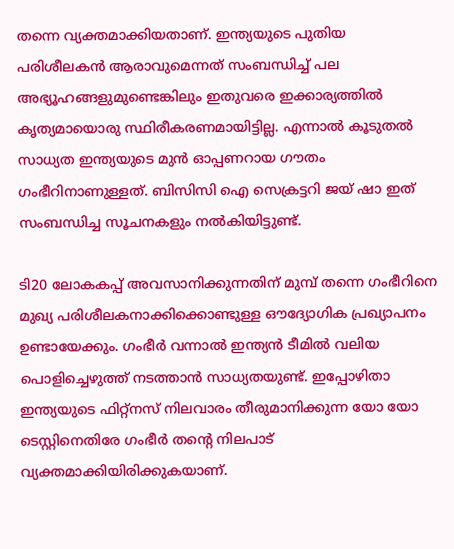തന്നെ വ്യക്തമാക്കിയതാണ്. ഇന്ത്യയുടെ പുതിയ പരിശീലകന്‍ ആരാവുമെന്നത് സംബന്ധിച്ച് പല അഭ്യൂഹങ്ങളുമുണ്ടെങ്കിലും ഇതുവരെ ഇക്കാര്യത്തില്‍ കൃത്യമായൊരു സ്ഥിരീകരണമായിട്ടില്ല. എന്നാല്‍ കൂടുതല്‍ സാധ്യത ഇന്ത്യയുടെ മുന്‍ ഓപ്പണറായ ഗൗതം ഗംഭീറിനാണുള്ളത്. ബിസിസി ഐ സെക്രട്ടറി ജയ് ഷാ ഇത് സംബന്ധിച്ച സൂചനകളും നല്‍കിയിട്ടുണ്ട്.

ടി20 ലോകകപ്പ് അവസാനിക്കുന്നതിന് മുമ്പ് തന്നെ ഗംഭീറിനെ മുഖ്യ പരിശീലകനാക്കിക്കൊണ്ടുള്ള ഔദ്യോഗിക പ്രഖ്യാപനം ഉണ്ടായേക്കും. ഗംഭീര്‍ വന്നാല്‍ ഇന്ത്യന്‍ ടീമില്‍ വലിയ പൊളിച്ചെഴുത്ത് നടത്താന്‍ സാധ്യതയുണ്ട്. ഇപ്പോഴിതാ ഇന്ത്യയുടെ ഫിറ്റ്‌നസ് നിലവാരം തീരുമാനിക്കുന്ന യോ യോ ടെസ്റ്റിനെതിരേ ഗംഭീര്‍ തന്റെ നിലപാട് വ്യക്തമാക്കിയിരിക്കുകയാണ്.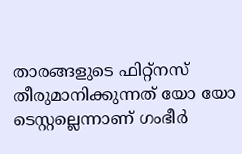താരങ്ങളുടെ ഫിറ്റ്‌നസ് തീരുമാനിക്കുന്നത് യോ യോ ടെസ്റ്റല്ലെന്നാണ് ഗംഭീര്‍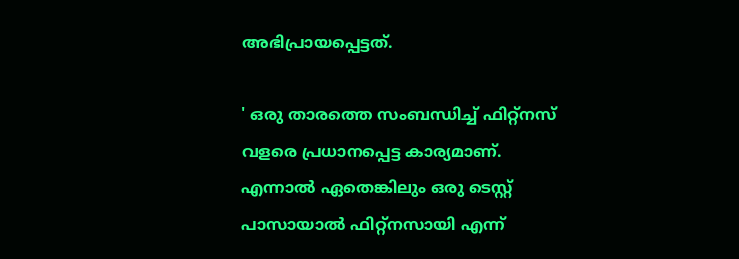അഭിപ്രായപ്പെട്ടത്.

' ഒരു താരത്തെ സംബന്ധിച്ച് ഫിറ്റ്‌നസ് വളരെ പ്രധാനപ്പെട്ട കാര്യമാണ്. എന്നാല്‍ ഏതെങ്കിലും ഒരു ടെസ്റ്റ് പാസായാല്‍ ഫിറ്റ്‌നസായി എന്ന്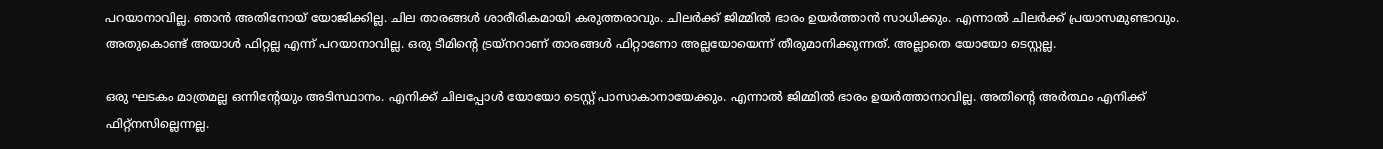പറയാനാവില്ല. ഞാന്‍ അതിനോയ് യോജിക്കില്ല. ചില താരങ്ങള്‍ ശാരീരികമായി കരുത്തരാവും. ചിലര്‍ക്ക് ജിമ്മില്‍ ഭാരം ഉയര്‍ത്താന്‍ സാധിക്കും. എന്നാല്‍ ചിലര്‍ക്ക് പ്രയാസമുണ്ടാവും. അതുകൊണ്ട് അയാള്‍ ഫിറ്റല്ല എന്ന് പറയാനാവില്ല. ഒരു ടീമിന്റെ ട്രയ്‌നറാണ് താരങ്ങള്‍ ഫിറ്റാണോ അല്ലയോയെന്ന് തീരുമാനിക്കുന്നത്. അല്ലാതെ യോയോ ടെസ്റ്റല്ല.

ഒരു ഘടകം മാത്രമല്ല ഒന്നിന്റേയും അടിസ്ഥാനം. എനിക്ക് ചിലപ്പോള്‍ യോയോ ടെസ്റ്റ് പാസാകാനായേക്കും. എന്നാല്‍ ജിമ്മില്‍ ഭാരം ഉയര്‍ത്താനാവില്ല. അതിന്റെ അര്‍ത്ഥം എനിക്ക് ഫിറ്റ്‌നസില്ലെന്നല്ല.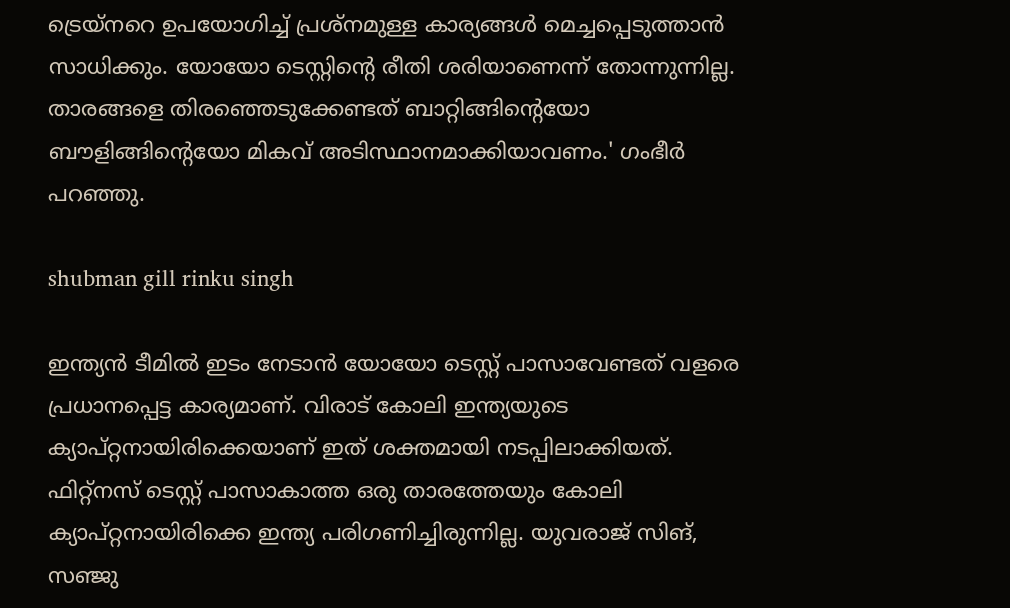ട്രെയ്‌നറെ ഉപയോഗിച്ച് പ്രശ്‌നമുള്ള കാര്യങ്ങള്‍ മെച്ചപ്പെടുത്താന്‍ സാധിക്കും. യോയോ ടെസ്റ്റിന്റെ രീതി ശരിയാണെന്ന് തോന്നുന്നില്ല. താരങ്ങളെ തിരഞ്ഞെടുക്കേണ്ടത് ബാറ്റിങ്ങിന്റെയോ ബൗളിങ്ങിന്റെയോ മികവ് അടിസ്ഥാനമാക്കിയാവണം.' ഗംഭീര്‍ പറഞ്ഞു.

shubman gill rinku singh

ഇന്ത്യന്‍ ടീമില്‍ ഇടം നേടാന്‍ യോയോ ടെസ്റ്റ് പാസാവേണ്ടത് വളരെ പ്രധാനപ്പെട്ട കാര്യമാണ്. വിരാട് കോലി ഇന്ത്യയുടെ ക്യാപ്റ്റനായിരിക്കെയാണ് ഇത് ശക്തമായി നടപ്പിലാക്കിയത്. ഫിറ്റ്‌നസ് ടെസ്റ്റ് പാസാകാത്ത ഒരു താരത്തേയും കോലി ക്യാപ്റ്റനായിരിക്കെ ഇന്ത്യ പരിഗണിച്ചിരുന്നില്ല. യുവരാജ് സിങ്, സഞ്ജു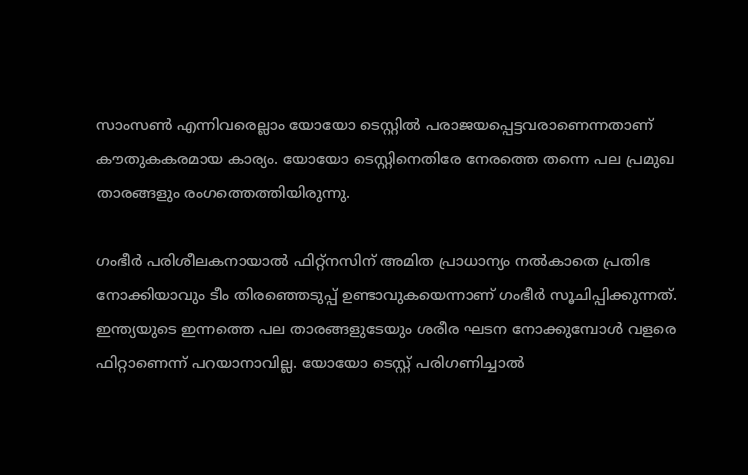സാംസണ്‍ എന്നിവരെല്ലാം യോയോ ടെസ്റ്റില്‍ പരാജയപ്പെട്ടവരാണെന്നതാണ് കൗതുകകരമായ കാര്യം. യോയോ ടെസ്റ്റിനെതിരേ നേരത്തെ തന്നെ പല പ്രമുഖ താരങ്ങളും രംഗത്തെത്തിയിരുന്നു.

ഗംഭീര്‍ പരിശീലകനായാല്‍ ഫിറ്റ്‌നസിന് അമിത പ്രാധാന്യം നല്‍കാതെ പ്രതിഭ നോക്കിയാവും ടീം തിരഞ്ഞെടുപ്പ് ഉണ്ടാവുകയെന്നാണ് ഗംഭീര്‍ സൂചിപ്പിക്കുന്നത്. ഇന്ത്യയുടെ ഇന്നത്തെ പല താരങ്ങളുടേയും ശരീര ഘടന നോക്കുമ്പോള്‍ വളരെ ഫിറ്റാണെന്ന് പറയാനാവില്ല. യോയോ ടെസ്റ്റ് പരിഗണിച്ചാല്‍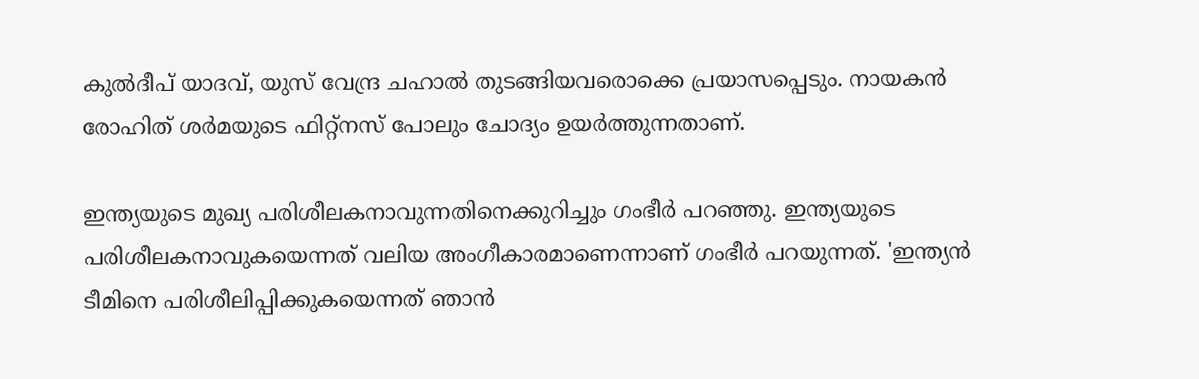കുല്‍ദീപ് യാദവ്, യുസ് വേന്ദ്ര ചഹാല്‍ തുടങ്ങിയവരൊക്കെ പ്രയാസപ്പെടും. നായകന്‍ രോഹിത് ശര്‍മയുടെ ഫിറ്റ്‌നസ് പോലും ചോദ്യം ഉയര്‍ത്തുന്നതാണ്.

ഇന്ത്യയുടെ മുഖ്യ പരിശീലകനാവുന്നതിനെക്കുറിച്ചും ഗംഭീര്‍ പറഞ്ഞു. ഇന്ത്യയുടെ പരിശീലകനാവുകയെന്നത് വലിയ അംഗീകാരമാണെന്നാണ് ഗംഭീര്‍ പറയുന്നത്. 'ഇന്ത്യന്‍ ടീമിനെ പരിശീലിപ്പിക്കുകയെന്നത് ഞാന്‍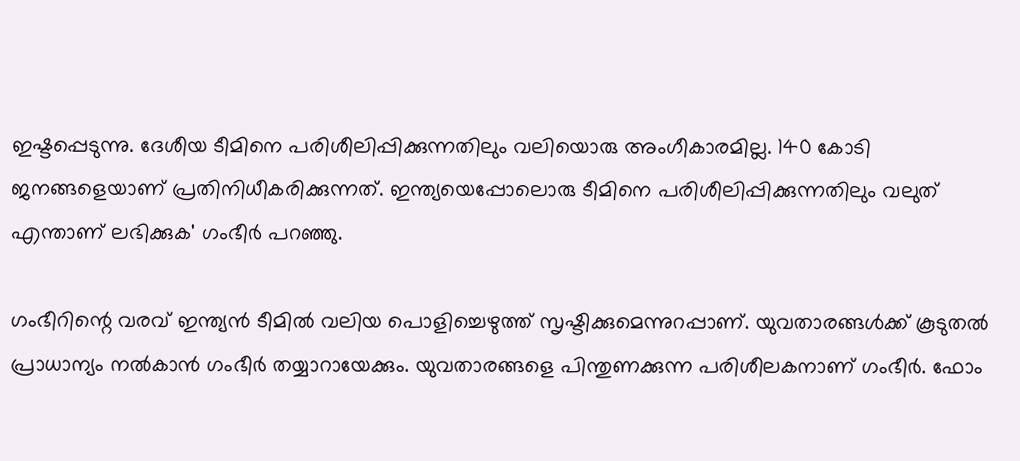ഇഷ്ടപ്പെടുന്നു. ദേശീയ ടീമിനെ പരിശീലിപ്പിക്കുന്നതിലും വലിയൊരു അംഗീകാരമില്ല. 140 കോടി ജനങ്ങളെയാണ് പ്രതിനിധീകരിക്കുന്നത്. ഇന്ത്യയെപ്പോലൊരു ടീമിനെ പരിശീലിപ്പിക്കുന്നതിലും വലുത് എന്താണ് ലഭിക്കുക' ഗംഭീര്‍ പറഞ്ഞു.

ഗംഭീറിന്റെ വരവ് ഇന്ത്യന്‍ ടീമില്‍ വലിയ പൊളിച്ചെഴുത്ത് സൃഷ്ടിക്കുമെന്നുറപ്പാണ്. യുവതാരങ്ങള്‍ക്ക് കൂടുതല്‍ പ്രാധാന്യം നല്‍കാന്‍ ഗംഭീര്‍ തയ്യാറായേക്കും. യുവതാരങ്ങളെ പിന്തുണക്കുന്ന പരിശീലകനാണ് ഗംഭീര്‍. ഫോം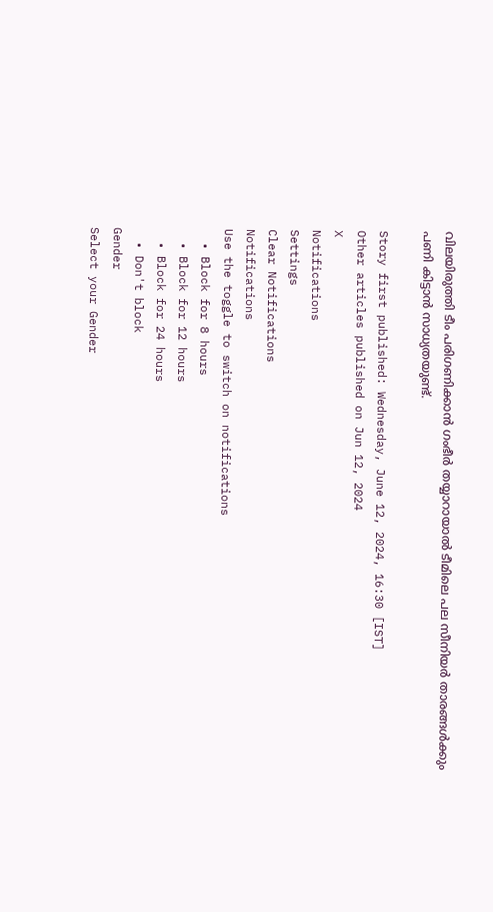വിലയിരുത്തി ടീം പരിഗണിക്കാന്‍ ഗംഭീര്‍ തയ്യാറായാല്‍ ടീമിലെ പല സീനിയര്‍ താരങ്ങള്‍ക്കും പണി കിട്ടാന്‍ സാധ്യതയുണ്ട്.

Story first published: Wednesday, June 12, 2024, 16:30 [IST]
Other articles published on Jun 12, 2024
X
Notifications
Settings
Clear Notifications
Notifications
Use the toggle to switch on notifications
  • Block for 8 hours
  • Block for 12 hours
  • Block for 24 hours
  • Don't block
Gender
Select your Gender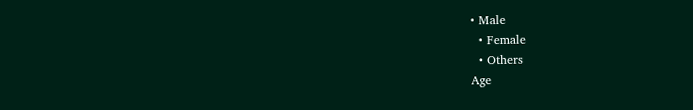• Male
  • Female
  • Others
Age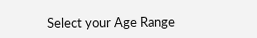Select your Age Range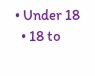• Under 18
  • 18 to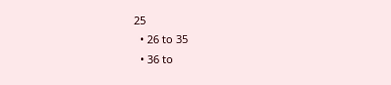25
  • 26 to 35
  • 36 to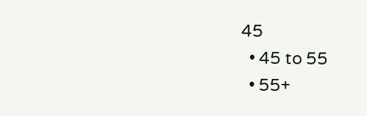45
  • 45 to 55
  • 55+